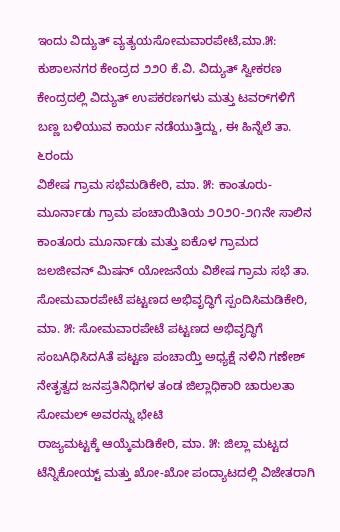ಇಂದು ವಿದ್ಯುತ್ ವ್ಯತ್ಯಯಸೋಮವಾರಪೇಟೆ,ಮಾ.೫: ಕುಶಾಲನಗರ ಕೇಂದ್ರದ ೨೨೦ ಕೆ.ವಿ. ವಿದ್ಯುತ್ ಸ್ವೀಕರಣ ಕೇಂದ್ರದಲ್ಲಿ ವಿದ್ಯುತ್ ಉಪಕರಣಗಳು ಮತ್ತು ಟವರ್‌ಗಳಿಗೆ ಬಣ್ಣ ಬಳಿಯುವ ಕಾರ್ಯ ನಡೆಯುತ್ತಿದ್ದು, ಈ ಹಿನ್ನೆಲೆ ತಾ. ೬ರಂದು
ವಿಶೇಷ ಗ್ರಾಮ ಸಭೆಮಡಿಕೇರಿ, ಮಾ. ೫: ಕಾಂತೂರು-ಮೂರ್ನಾಡು ಗ್ರಾಮ ಪಂಚಾಯಿತಿಯ ೨೦೨೦-೨೧ನೇ ಸಾಲಿನ ಕಾಂತೂರು ಮೂರ್ನಾಡು ಮತ್ತು ಐಕೊಳ ಗ್ರಾಮದ ಜಲಜೀವನ್ ಮಿಷನ್ ಯೋಜನೆಯ ವಿಶೇಷ ಗ್ರಾಮ ಸಭೆ ತಾ.
ಸೋಮವಾರಪೇಟೆ ಪಟ್ಟಣದ ಅಭಿವೃದ್ಧಿಗೆ ಸ್ಪಂದಿಸಿಮಡಿಕೇರಿ, ಮಾ. ೫: ಸೋಮವಾರಪೇಟೆ ಪಟ್ಟಣದ ಅಭಿವೃದ್ಧಿಗೆ ಸಂಬAಧಿಸಿದAತೆ ಪಟ್ಟಣ ಪಂಚಾಯ್ತಿ ಅಧ್ಯಕ್ಷೆ ನಳಿನಿ ಗಣೇಶ್ ನೇತೃತ್ವದ ಜನಪ್ರತಿನಿಧಿಗಳ ತಂಡ ಜಿಲ್ಲಾಧಿಕಾರಿ ಚಾರುಲತಾ ಸೋಮಲ್ ಅವರನ್ನು ಭೇಟಿ
ರಾಜ್ಯಮಟ್ಟಕ್ಕೆ ಆಯ್ಕೆಮಡಿಕೇರಿ, ಮಾ. ೫: ಜಿಲ್ಲಾ ಮಟ್ಟದ ಟೆನ್ನಿಕೋಯ್ಟ್ ಮತ್ತು ಖೋ-ಖೋ ಪಂದ್ಯಾಟದಲ್ಲಿ ವಿಜೇತರಾಗಿ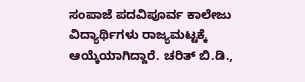ಸಂಪಾಜೆ ಪದವಿಪೂರ್ವ ಕಾಲೇಜು ವಿದ್ಯಾರ್ಥಿಗಳು ರಾಜ್ಯಮಟ್ಟಕ್ಕೆ ಆಯ್ಕೆಯಾಗಿದ್ದಾರೆ. ಚರಿತ್ ಬಿ.ಡಿ.,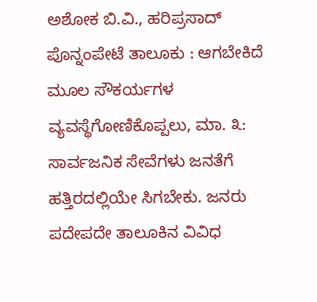ಅಶೋಕ ಬಿ.ವಿ., ಹರಿಪ್ರಸಾದ್
ಪೊನ್ನಂಪೇಟೆ ತಾಲೂಕು : ಆಗಬೇಕಿದೆ ಮೂಲ ಸೌಕರ್ಯಗಳ ವ್ಯವಸ್ಥೆಗೋಣಿಕೊಪ್ಪಲು, ಮಾ. ೩: ಸಾರ್ವಜನಿಕ ಸೇವೆಗಳು ಜನತೆಗೆ ಹತ್ತಿರದಲ್ಲಿಯೇ ಸಿಗಬೇಕು. ಜನರು ಪದೇಪದೇ ತಾಲೂಕಿನ ವಿವಿಧ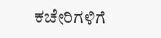ಕಚೇರಿಗಳಿಗೆ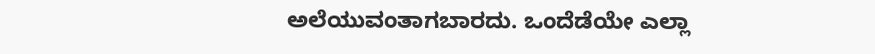ಅಲೆಯುವಂತಾಗಬಾರದು. ಒಂದೆಡೆಯೇ ಎಲ್ಲಾ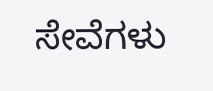ಸೇವೆಗಳು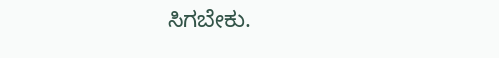ಸಿಗಬೇಕು.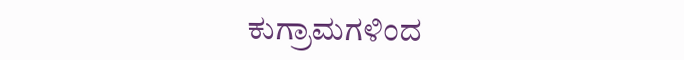ಕುಗ್ರಾಮಗಳಿಂದ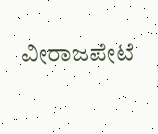ವೀರಾಜಪೇಟೆ